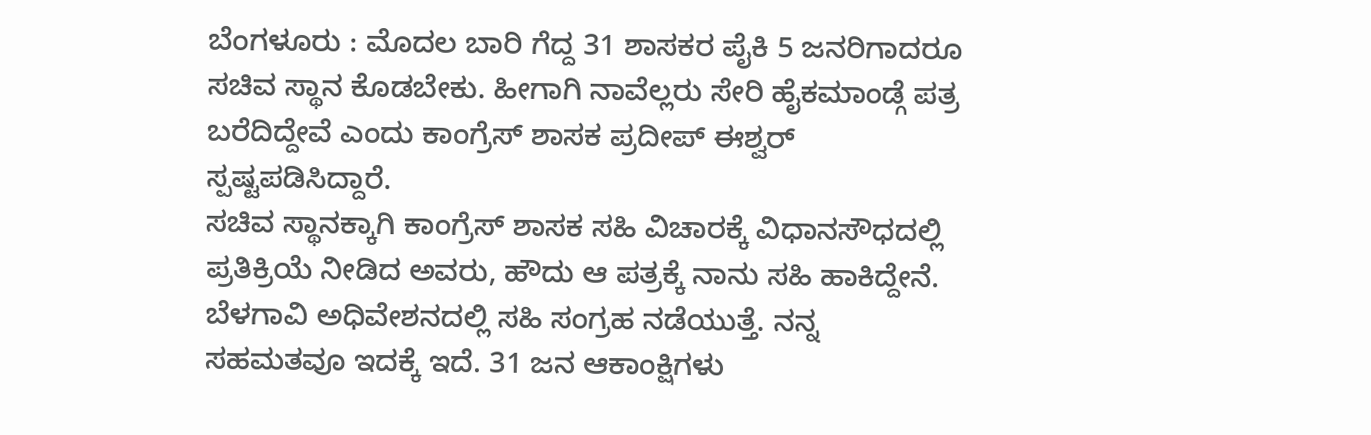ಬೆಂಗಳೂರು : ಮೊದಲ ಬಾರಿ ಗೆದ್ದ 31 ಶಾಸಕರ ಪೈಕಿ 5 ಜನರಿಗಾದರೂ ಸಚಿವ ಸ್ಥಾನ ಕೊಡಬೇಕು. ಹೀಗಾಗಿ ನಾವೆಲ್ಲರು ಸೇರಿ ಹೈಕಮಾಂಡ್ಗೆ ಪತ್ರ ಬರೆದಿದ್ದೇವೆ ಎಂದು ಕಾಂಗ್ರೆಸ್ ಶಾಸಕ ಪ್ರದೀಪ್ ಈಶ್ವರ್ ಸ್ಪಷ್ಟಪಡಿಸಿದ್ದಾರೆ.
ಸಚಿವ ಸ್ಥಾನಕ್ಕಾಗಿ ಕಾಂಗ್ರೆಸ್ ಶಾಸಕ ಸಹಿ ವಿಚಾರಕ್ಕೆ ವಿಧಾನಸೌಧದಲ್ಲಿ ಪ್ರತಿಕ್ರಿಯೆ ನೀಡಿದ ಅವರು, ಹೌದು ಆ ಪತ್ರಕ್ಕೆ ನಾನು ಸಹಿ ಹಾಕಿದ್ದೇನೆ. ಬೆಳಗಾವಿ ಅಧಿವೇಶನದಲ್ಲಿ ಸಹಿ ಸಂಗ್ರಹ ನಡೆಯುತ್ತೆ. ನನ್ನ ಸಹಮತವೂ ಇದಕ್ಕೆ ಇದೆ. 31 ಜನ ಆಕಾಂಕ್ಷಿಗಳು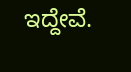ಇದ್ದೇವೆ.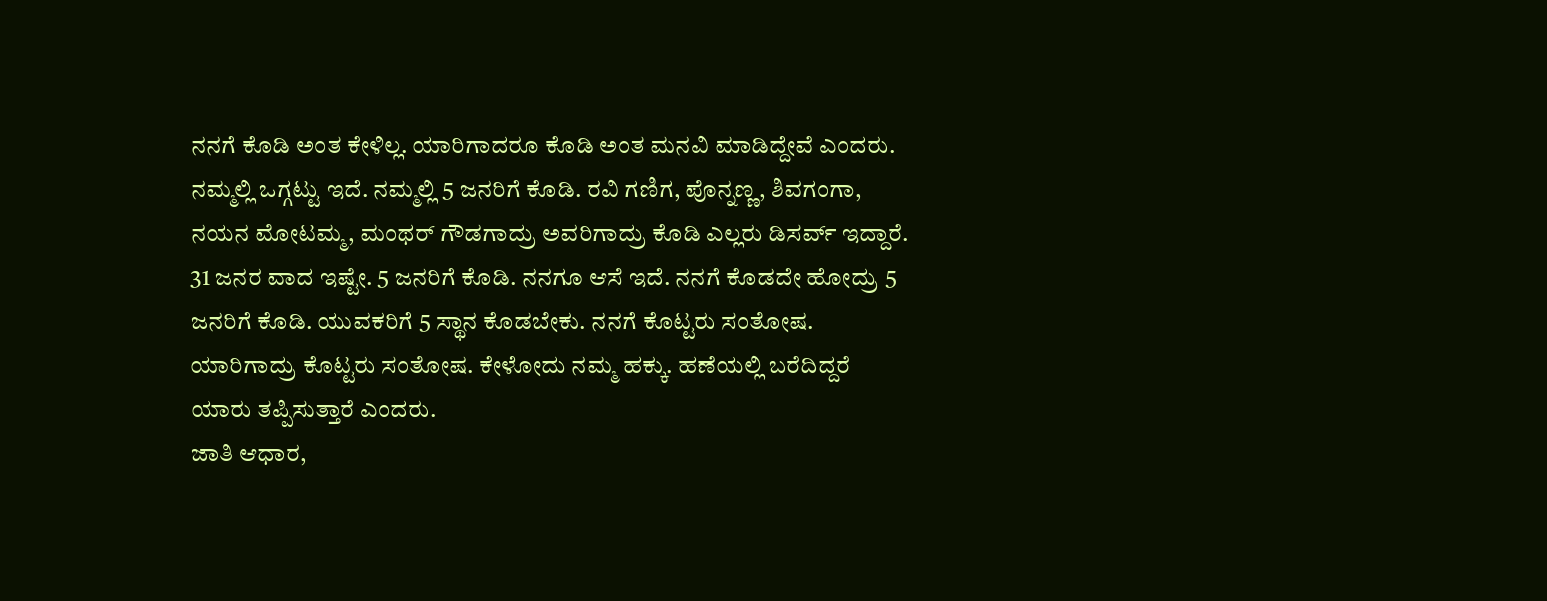ನನಗೆ ಕೊಡಿ ಅಂತ ಕೇಳಿಲ್ಲ. ಯಾರಿಗಾದರೂ ಕೊಡಿ ಅಂತ ಮನವಿ ಮಾಡಿದ್ದೇವೆ ಎಂದರು.
ನಮ್ಮಲ್ಲಿ ಒಗ್ಗಟ್ಟು ಇದೆ. ನಮ್ಮಲ್ಲಿ 5 ಜನರಿಗೆ ಕೊಡಿ. ರವಿ ಗಣಿಗ, ಪೊನ್ನಣ್ಣ, ಶಿವಗಂಗಾ, ನಯನ ಮೋಟಮ್ಮ, ಮಂಥರ್ ಗೌಡಗಾದ್ರು ಅವರಿಗಾದ್ರು ಕೊಡಿ ಎಲ್ಲರು ಡಿಸರ್ವ್ ಇದ್ದಾರೆ. 31 ಜನರ ವಾದ ಇಷ್ಟೇ. 5 ಜನರಿಗೆ ಕೊಡಿ. ನನಗೂ ಆಸೆ ಇದೆ. ನನಗೆ ಕೊಡದೇ ಹೋದ್ರು 5 ಜನರಿಗೆ ಕೊಡಿ. ಯುವಕರಿಗೆ 5 ಸ್ಥಾನ ಕೊಡಬೇಕು. ನನಗೆ ಕೊಟ್ಟರು ಸಂತೋಷ. ಯಾರಿಗಾದ್ರು ಕೊಟ್ಟರು ಸಂತೋಷ. ಕೇಳೋದು ನಮ್ಮ ಹಕ್ಕು. ಹಣೆಯಲ್ಲಿ ಬರೆದಿದ್ದರೆ ಯಾರು ತಪ್ಪಿಸುತ್ತಾರೆ ಎಂದರು.
ಜಾತಿ ಆಧಾರ,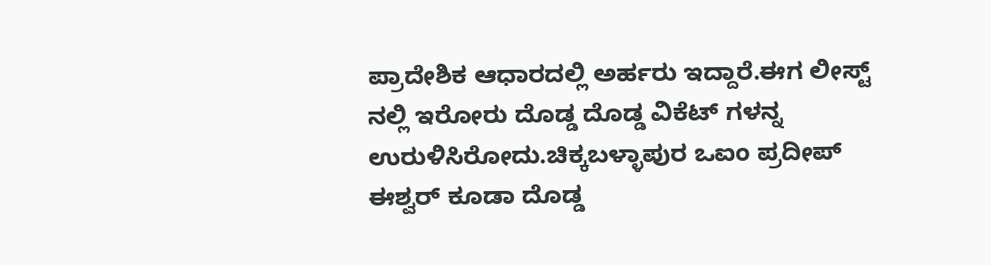ಪ್ರಾದೇಶಿಕ ಆಧಾರದಲ್ಲಿ ಅರ್ಹರು ಇದ್ದಾರೆ.ಈಗ ಲೀಸ್ಟ್ ನಲ್ಲಿ ಇರೋರು ದೊಡ್ಡ ದೊಡ್ಡ ವಿಕೆಟ್ ಗಳನ್ನ ಉರುಳಿಸಿರೋದು.ಚಿಕ್ಕಬಳ್ಳಾಪುರ ಒಐಂ ಪ್ರದೀಪ್ ಈಶ್ವರ್ ಕೂಡಾ ದೊಡ್ಡ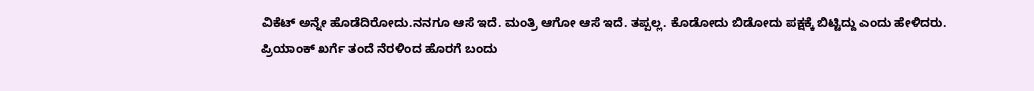ವಿಕೆಟ್ ಅನ್ನೇ ಹೊಡೆದಿರೋದು.ನನಗೂ ಆಸೆ ಇದೆ. ಮಂತ್ರಿ ಆಗೋ ಆಸೆ ಇದೆ. ತಪ್ಪಲ್ಲ. ಕೊಡೋದು ಬಿಡೋದು ಪಕ್ಷಕ್ಕೆ ಬಿಟ್ಟಿದ್ದು ಎಂದು ಹೇಳಿದರು.
ಪ್ರಿಯಾಂಕ್ ಖರ್ಗೆ ತಂದೆ ನೆರಳಿಂದ ಹೊರಗೆ ಬಂದು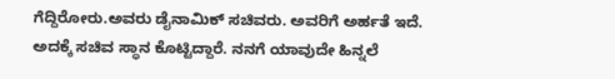ಗೆದ್ದಿರೋರು.ಅವರು ಡೈನಾಮಿಕ್ ಸಚಿವರು. ಅವರಿಗೆ ಅರ್ಹತೆ ಇದೆ. ಅದಕ್ಕೆ ಸಚಿವ ಸ್ಥಾನ ಕೊಟ್ಟಿದ್ದಾರೆ. ನನಗೆ ಯಾವುದೇ ಹಿನ್ನಲೆ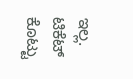ಇಲ್ಲ. ಟಿಕೆಟ್ ಕೊಟ್ಟು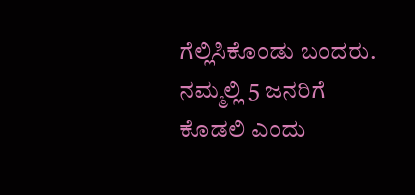ಗೆಲ್ಲಿಸಿಕೊಂಡು ಬಂದರು. ನಮ್ಮಲ್ಲಿ 5 ಜನರಿಗೆ ಕೊಡಲಿ ಎಂದು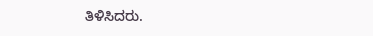ತಿಳಿಸಿದರು.